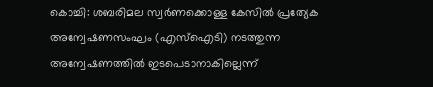കൊച്ചി: ശബരിമല സ്വർണക്കൊള്ള കേസിൽ പ്രത്യേക അന്വേഷണസംഘം (എസ്ഐടി) നടത്തുന്ന അന്വേഷണത്തിൽ ഇടപെടാനാകില്ലെന്ന്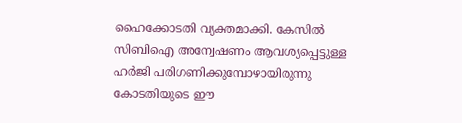ഹൈക്കോടതി വ്യക്തമാക്കി. കേസിൽ സിബിഐ അന്വേഷണം ആവശ്യപ്പെട്ടുള്ള ഹർജി പരിഗണിക്കുമ്പോഴായിരുന്നു കോടതിയുടെ ഈ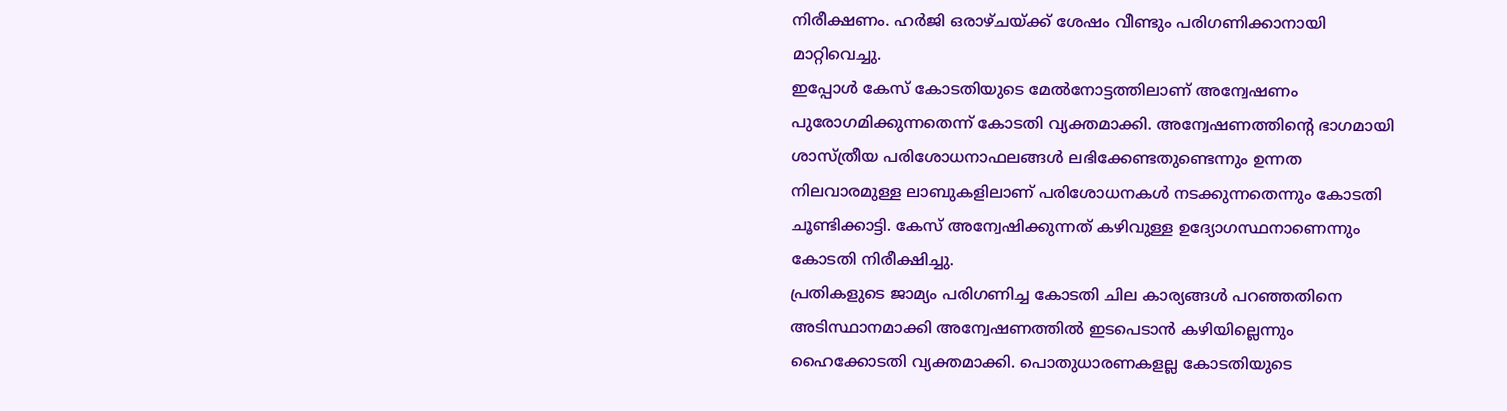നിരീക്ഷണം. ഹർജി ഒരാഴ്ചയ്ക്ക് ശേഷം വീണ്ടും പരിഗണിക്കാനായി മാറ്റിവെച്ചു.
ഇപ്പോൾ കേസ് കോടതിയുടെ മേൽനോട്ടത്തിലാണ് അന്വേഷണം പുരോഗമിക്കുന്നതെന്ന് കോടതി വ്യക്തമാക്കി. അന്വേഷണത്തിന്റെ ഭാഗമായി ശാസ്ത്രീയ പരിശോധനാഫലങ്ങൾ ലഭിക്കേണ്ടതുണ്ടെന്നും ഉന്നത നിലവാരമുള്ള ലാബുകളിലാണ് പരിശോധനകൾ നടക്കുന്നതെന്നും കോടതി ചൂണ്ടിക്കാട്ടി. കേസ് അന്വേഷിക്കുന്നത് കഴിവുള്ള ഉദ്യോഗസ്ഥനാണെന്നും കോടതി നിരീക്ഷിച്ചു.
പ്രതികളുടെ ജാമ്യം പരിഗണിച്ച കോടതി ചില കാര്യങ്ങൾ പറഞ്ഞതിനെ അടിസ്ഥാനമാക്കി അന്വേഷണത്തിൽ ഇടപെടാൻ കഴിയില്ലെന്നും ഹൈക്കോടതി വ്യക്തമാക്കി. പൊതുധാരണകളല്ല കോടതിയുടെ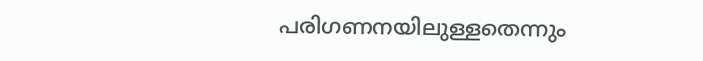പരിഗണനയിലുള്ളതെന്നും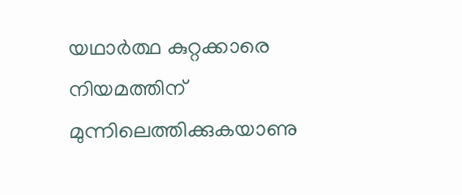യഥാർത്ഥ കുറ്റക്കാരെ നിയമത്തിന് മുന്നിലെത്തിക്കുകയാണു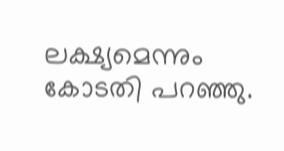ലക്ഷ്യമെന്നും കോടതി പറഞ്ഞു.